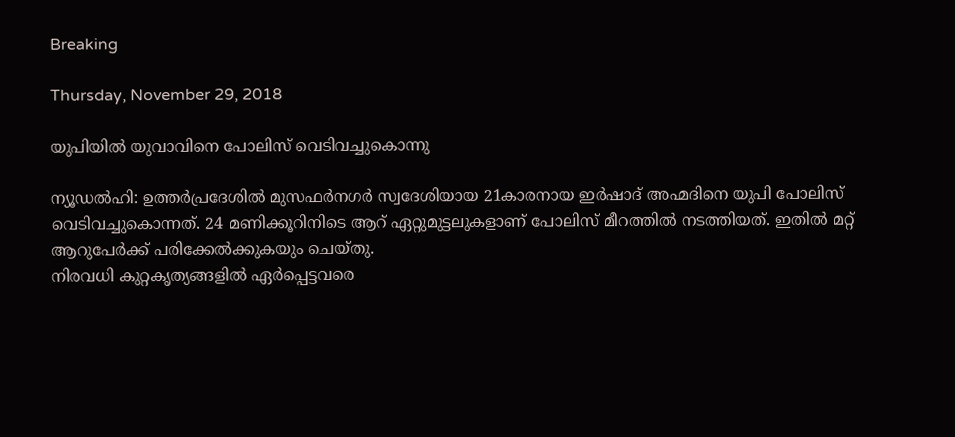Breaking

Thursday, November 29, 2018

യുപിയില്‍ യുവാവിനെ പോലിസ് വെടിവച്ചുകൊന്നു

ന്യൂഡല്‍ഹി: ഉത്തര്‍പ്രദേശില്‍ മുസഫര്‍നഗര്‍ സ്വദേശിയായ 21കാരനായ ഇര്‍ഷാദ് അഹ്മദിനെ യുപി പോലിസ് വെടിവച്ചുകൊന്നത്. 24 മണിക്കൂറിനിടെ ആറ് ഏറ്റുമുട്ടലുകളാണ് പോലിസ് മീറത്തില്‍ നടത്തിയത്. ഇതില്‍ മറ്റ് ആറുപേര്‍ക്ക് പരിക്കേല്‍ക്കുകയും ചെയ്തു.
നിരവധി കുറ്റകൃത്യങ്ങളില്‍ ഏര്‍പ്പെട്ടവരെ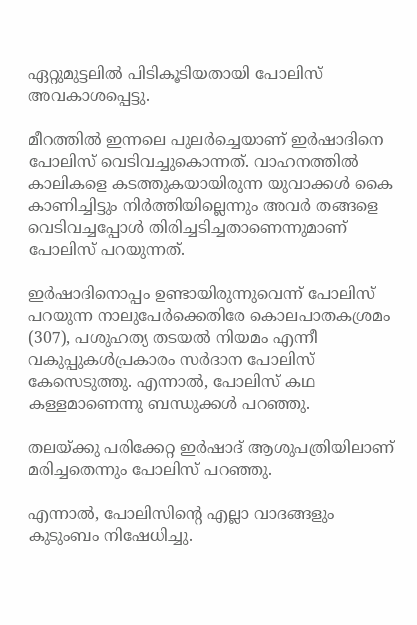ഏറ്റുമുട്ടലില്‍ പിടികൂടിയതായി പോലിസ് അവകാശപ്പെട്ടു.

മീറത്തില്‍ ഇന്നലെ പുലര്‍ച്ചെയാണ് ഇര്‍ഷാദിനെ പോലിസ് വെടിവച്ചുകൊന്നത്. വാഹനത്തില്‍ കാലികളെ കടത്തുകയായിരുന്ന യുവാക്കള്‍ കൈ കാണിച്ചിട്ടും നിര്‍ത്തിയില്ലെന്നും അവര്‍ തങ്ങളെ വെടിവച്ചപ്പോള്‍ തിരിച്ചടിച്ചതാണെന്നുമാണ് പോലിസ് പറയുന്നത്.

ഇര്‍ഷാദിനൊപ്പം ഉണ്ടായിരുന്നുവെന്ന് പോലിസ് പറയുന്ന നാലുപേര്‍ക്കെതിരേ കൊലപാതകശ്രമം (307), പശുഹത്യ തടയല്‍ നിയമം എന്നീ വകുപ്പുകള്‍പ്രകാരം സര്‍ദാന പോലിസ് കേസെടുത്തു. എന്നാല്‍, പോലിസ് കഥ കള്ളമാണെന്നു ബന്ധുക്കള്‍ പറഞ്ഞു.

തലയ്ക്കു പരിക്കേറ്റ ഇര്‍ഷാദ് ആശുപത്രിയിലാണ് മരിച്ചതെന്നും പോലിസ് പറഞ്ഞു.

എന്നാല്‍, പോലിസിന്റെ എല്ലാ വാദങ്ങളും കുടുംബം നിഷേധിച്ചു.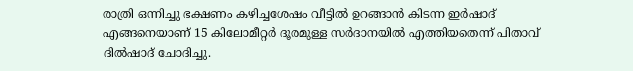രാത്രി ഒന്നിച്ചു ഭക്ഷണം കഴിച്ചശേഷം വീട്ടില്‍ ഉറങ്ങാന്‍ കിടന്ന ഇര്‍ഷാദ് എങ്ങനെയാണ് 15 കിലോമീറ്റര്‍ ദൂരമുള്ള സര്‍ദാനയില്‍ എത്തിയതെന്ന് പിതാവ് ദില്‍ഷാദ് ചോദിച്ചു.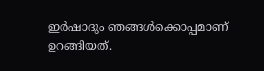ഇര്‍ഷാദും ഞങ്ങള്‍ക്കൊപ്പമാണ് ഉറങ്ങിയത്.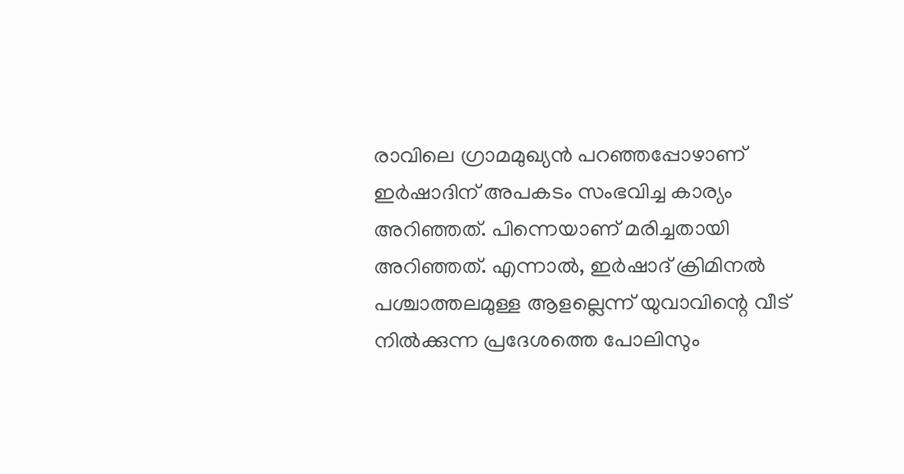രാവിലെ ഗ്രാമമുഖ്യന്‍ പറഞ്ഞപ്പോഴാണ് ഇര്‍ഷാദിന് അപകടം സംഭവിച്ച കാര്യം അറിഞ്ഞത്. പിന്നെയാണ് മരിച്ചതായി അറിഞ്ഞത്. എന്നാല്‍, ഇര്‍ഷാദ് ക്രിമിനല്‍ പശ്ചാത്തലമുള്ള ആളല്ലെന്ന് യുവാവിന്റെ വീട് നില്‍ക്കുന്ന പ്രദേശത്തെ പോലിസും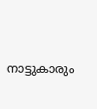നാട്ടുകാരും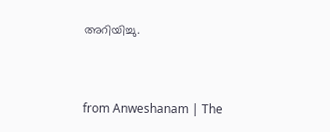അറിയിച്ചു.



from Anweshanam | The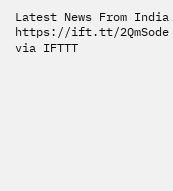Latest News From India https://ift.tt/2QmSode
via IFTTT